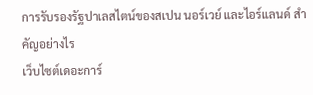การรับรองรัฐปาเลสไตน์ของสเปน นอร์เวย์ และไอร์แลนด์ สำคัญอย่างไร
เว็บไซต์เดอะการ์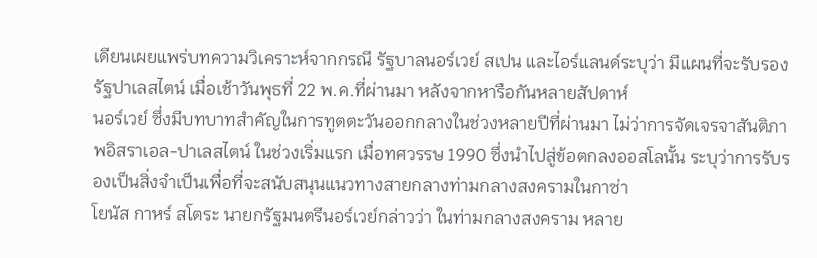เดียนเผยแพร่บทความวิเคราะห์จากกรณี รัฐบาลนอร์เวย์ สเปน และไอร์แลนด์ระบุว่า มีแผนที่จะรับรองรัฐปาเลสไตน์ เมื่อเช้าวันพุธที่ 22 พ.ค.ที่ผ่านมา หลังจากหารือกันหลายสัปดาห์
นอร์เวย์ ซึ่งมีบทบาทสำคัญในการทูตตะวันออกกลางในช่วงหลายปีที่ผ่านมา ไม่ว่าการจัดเจรจาสันติภาพอิสราเอล-ปาเลสไตน์ ในช่วงเริ่มแรก เมื่อทศวรรษ 1990 ซึ่งนำไปสู่ข้อตกลงออสโลนั้น ระบุว่าการรับรองเป็นสิ่งจำเป็นเพื่อที่จะสนับสนุนแนวทางสายกลางท่ามกลางสงครามในกาซ่า
โยนัส กาหร์ สโตระ นายกรัฐมนตรีนอร์เวย์กล่าวว่า ในท่ามกลางสงคราม หลาย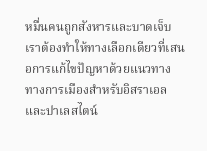หมื่นคนถูกสังหารและบาดเจ็บ เราต้องทำให้ทางเลือกเดียวที่เสนอการแก้ไขปัญหาด้วยแนวทางทางการเมืองสำหรับอิสราเอลและปาเลสไตน์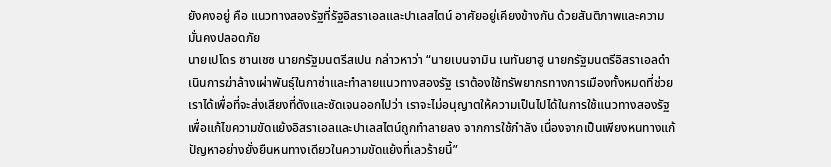ยังคงอยู่ คือ แนวทางสองรัฐที่รัฐอิสราเอลและปาเลสไตน์ อาศัยอยู่เคียงข้างกัน ด้วยสันติภาพและความมั่นคงปลอดภัย
นายเปโดร ซานเชซ นายกรัฐมนตรีสเปน กล่าวหาว่า “นายเบนจามิน เนทันยาฮู นายกรัฐมนตรีอิสราเอลดำเนินการฆ่าล้างเผ่าพันธุ์ในกาซ่าและทำลายแนวทางสองรัฐ เราต้องใช้ทรัพยากรทางการเมืองทั้งหมดที่ช่วยเราได้เพื่อที่จะส่งเสียงที่ดังและชัดเจนออกไปว่า เราจะไม่อนุญาตให้ความเป็นไปได้ในการใช้แนวทางสองรัฐเพื่อแก้ไขความขัดแย้งอิสราเอลและปาเลสไตน์ถูกทำลายลง จากการใช้กำลัง เนื่องจากเป็นเพียงหนทางแก้ปัญหาอย่างยั่งยืนหนทางเดียวในความขัดแย้งที่เลวร้ายนี้”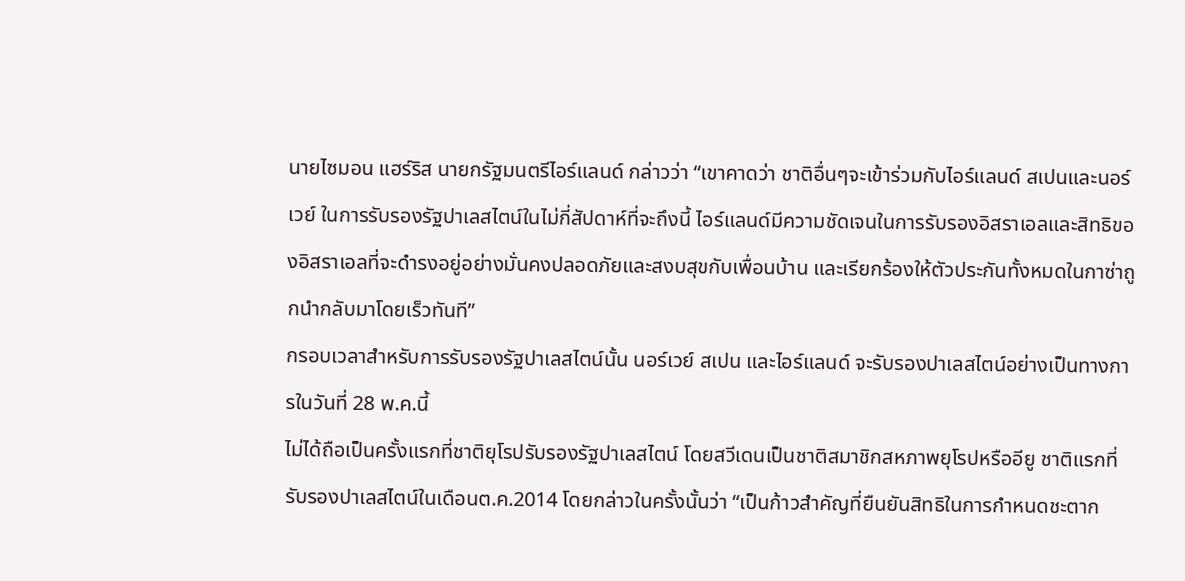นายไซมอน แฮร์ริส นายกรัฐมนตรีไอร์แลนด์ กล่าวว่า “เขาคาดว่า ชาติอื่นๆจะเข้าร่วมกับไอร์แลนด์ สเปนและนอร์เวย์ ในการรับรองรัฐปาเลสไตน์ในไม่กี่สัปดาห์ที่จะถึงนี้ ไอร์แลนด์มีความชัดเจนในการรับรองอิสราเอลและสิทธิของอิสราเอลที่จะดำรงอยู่อย่างมั่นคงปลอดภัยและสงบสุขกับเพื่อนบ้าน และเรียกร้องให้ตัวประกันทั้งหมดในกาซ่าถูกนำกลับมาโดยเร็วทันที”
กรอบเวลาสำหรับการรับรองรัฐปาเลสไตน์นั้น นอร์เวย์ สเปน และไอร์แลนด์ จะรับรองปาเลสไตน์อย่างเป็นทางการในวันที่ 28 พ.ค.นี้
ไม่ได้ถือเป็นครั้งแรกที่ชาติยุโรปรับรองรัฐปาเลสไตน์ โดยสวีเดนเป็นชาติสมาชิกสหภาพยุโรปหรืออียู ชาติแรกที่รับรองปาเลสไตน์ในเดือนต.ค.2014 โดยกล่าวในครั้งนั้นว่า “เป็นก้าวสำคัญที่ยืนยันสิทธิในการกำหนดชะตาก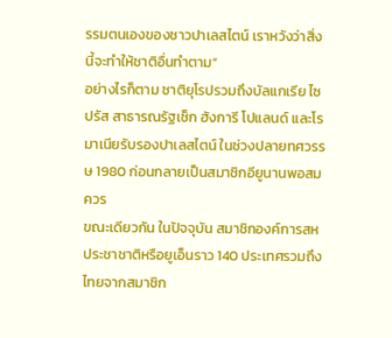รรมตนเองของชาวปาเลสไตน์ เราหวังว่าสิ่งนี้จะทำให้ชาติอื่นทำตาม”
อย่างไรก็ตาม ชาติยุโรปรวมถึงบัลแกเรีย ไซปรัส สาธารณรัฐเช็ก ฮังการี โปแลนด์ และโรมาเนียรับรองปาเลสไตน์ ในช่วงปลายทศวรรษ 1980 ก่อนกลายเป็นสมาชิกอียูนานพอสมควร
ขณะเดียวกัน ในปัจจุบัน สมาชิกองค์การสหประชาชาติหรือยูเอ็นราว 140 ประเทศรวมถึงไทยจากสมาชิก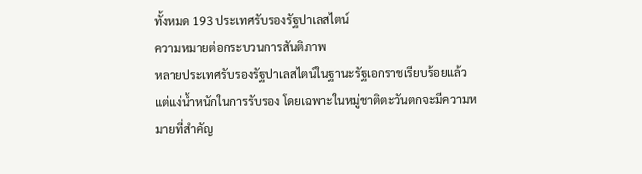ทั้งหมด 193 ประเทศรับรองรัฐปาเลสไตน์
ความหมายต่อกระบวนการสันติภาพ
หลายประเทศรับรองรัฐปาเลสไตน์ในฐานะรัฐเอกราชเรียบร้อยแล้ว แต่แง่น้ำหนักในการรับรอง โดยเฉพาะในหมู่ชาติตะวันตกจะมีความหมายที่สำคัญ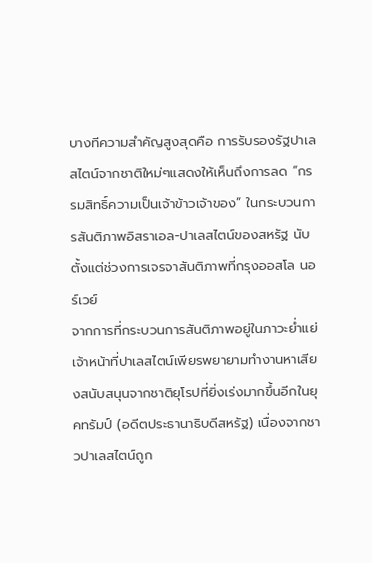บางทีความสำคัญสูงสุดคือ การรับรองรัฐปาเลสไตน์จากชาติใหม่ๆแสดงให้เห็นถึงการลด “กรรมสิทธิ์ความเป็นเจ้าข้าวเจ้าของ” ในกระบวนการสันติภาพอิสราเอล-ปาเลสไตน์ของสหรัฐ นับตั้งแต่ช่วงการเจรจาสันติภาพที่กรุงออสโล นอร์เวย์
จากการที่กระบวนการสันติภาพอยู่ในภาวะย่ำแย่ เจ้าหน้าที่ปาเลสไตน์เพียรพยายามทำงานหาเสียงสนับสนุนจากชาติยุโรปที่ยิ่งเร่งมากขึ้นอีกในยุคทรัมป์ (อดีตประธานาธิบดีสหรัฐ) เนื่องจากชาวปาเลสไตน์ถูก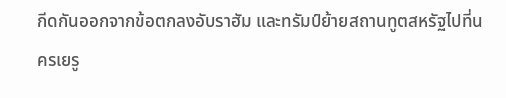กีดกันออกจากข้อตกลงอับราฮัม และทรัมป์ย้ายสถานทูตสหรัฐไปที่นครเยรู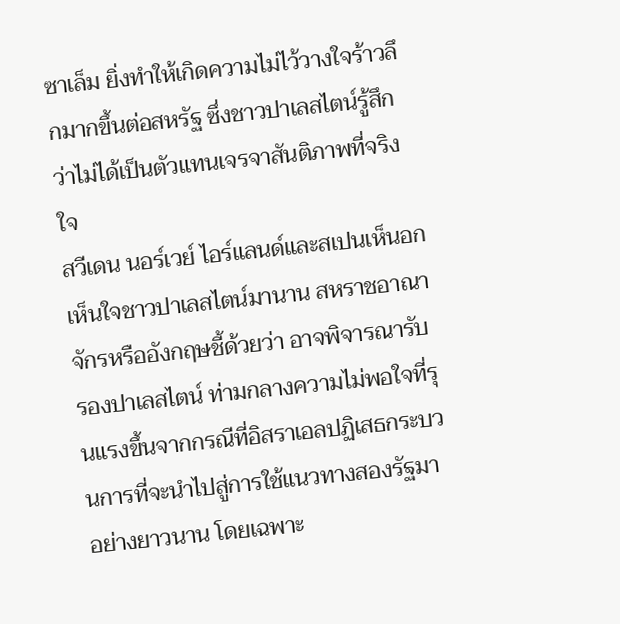ซาเล็ม ยิ่งทำให้เกิดความไม่ไว้วางใจร้าวลึกมากขึ้นต่อสหรัฐ ซึ่งชาวปาเลสไตน์รู้สึกว่าไม่ได้เป็นตัวแทนเจรจาสันติภาพที่จริงใจ
สวีเดน นอร์เวย์ ไอร์แลนด์และสเปนเห็นอกเห็นใจชาวปาเลสไตน์มานาน สหราชอาณาจักรหรืออังกฤษชี้ด้วยว่า อาจพิจารณารับรองปาเลสไตน์ ท่ามกลางความไม่พอใจที่รุนแรงขึ้นจากกรณีที่อิสราเอลปฏิเสธกระบวนการที่จะนำไปสู่การใช้แนวทางสองรัฐมาอย่างยาวนาน โดยเฉพาะ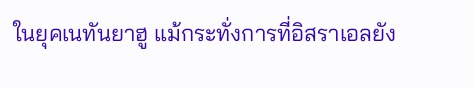ในยุคเนทันยาฮู แม้กระทั่งการที่อิสราเอลยัง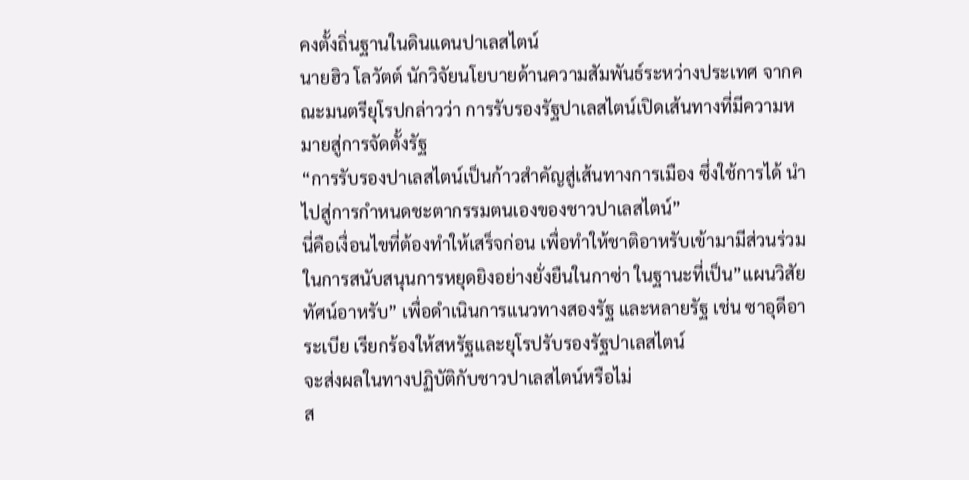คงตั้งถิ่นฐานในดินแดนปาเลสไตน์
นายฮิว โลวัตต์ นักวิจัยนโยบายด้านความสัมพันธ์ระหว่างประเทศ จากคณะมนตรียุโรปกล่าวว่า การรับรองรัฐปาเลสไตน์เปิดเส้นทางที่มีความหมายสู่การจัดตั้งรัฐ
“การรับรองปาเลสไตน์เป็นก้าวสำคัญสู่เส้นทางการเมือง ซึ่งใช้การได้ นำไปสู่การกำหนดชะตากรรมตนเองของชาวปาเลสไตน์”
นี่คือเงื่อนไขที่ต้องทำให้เสร็จก่อน เพื่อทำให้ชาติอาหรับเข้ามามีส่วนร่วมในการสนับสนุนการหยุดยิงอย่างยั่งยืนในกาซ่า ในฐานะที่เป็น”แผนวิสัยทัศน์อาหรับ” เพื่อดำเนินการแนวทางสองรัฐ และหลายรัฐ เช่น ซาอุดีอาระเบีย เรียกร้องให้สหรัฐและยุโรปรับรองรัฐปาเลสไตน์
จะส่งผลในทางปฏิบัติกับชาวปาเลสไตน์หรือไม่
ส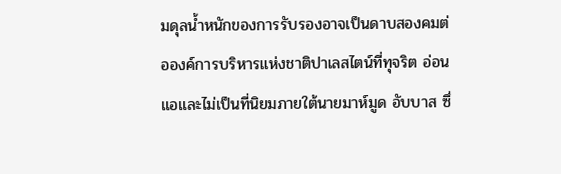มดุลน้ำหนักของการรับรองอาจเป็นดาบสองคมต่อองค์การบริหารแห่งชาติปาเลสไตน์ที่ทุจริต อ่อนแอและไม่เป็นที่นิยมภายใต้นายมาห์มูด อับบาส ซึ่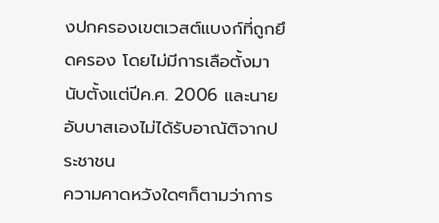งปกครองเขตเวสต์แบงก์ที่ถูกยึดครอง โดยไม่มีการเลือตั้งมานับตั้งแต่ปีค.ศ. 2006 และนายอับบาสเองไม่ได้รับอาณัติจากประชาชน
ความคาดหวังใดๆก็ตามว่าการ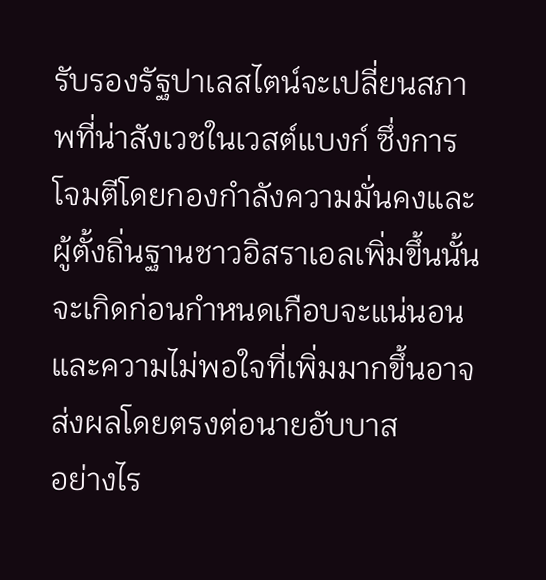รับรองรัฐปาเลสไตน์จะเปลี่ยนสภาพที่น่าสังเวชในเวสต์แบงก์ ซึ่งการโจมตีโดยกองกำลังความมั่นคงและผู้ตั้งถิ่นฐานชาวอิสราเอลเพิ่มขึ้นนั้นจะเกิดก่อนกำหนดเกือบจะแน่นอนและความไม่พอใจที่เพิ่มมากขึ้นอาจส่งผลโดยตรงต่อนายอับบาส
อย่างไร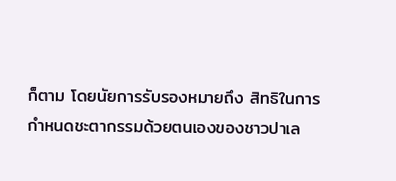ก็ตาม โดยนัยการรับรองหมายถึง สิทธิในการกำหนดชะตากรรมด้วยตนเองของชาวปาเล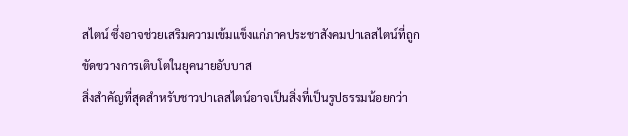สไตน์ ซึ่งอาจช่วยเสริมความเข้มแข็งแก่ภาคประชาสังคมปาเลสไตน์ที่ถูกขัดขวางการเติบโตในยุคนายอับบาส
สิ่งสำคัญที่สุดสำหรับชาวปาเลสไตน์อาจเป็นสิ่งที่เป็นรูปธรรมน้อยกว่า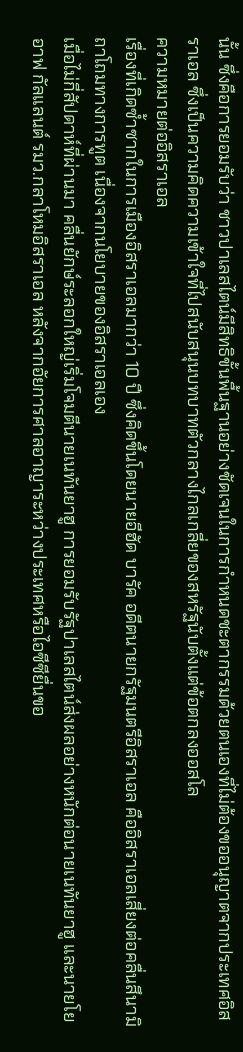นั้น ซึ่งคือการยอมรับว่า ชาวปาเลสไตน์มีสิทธิขั้นพื้นฐานอย่างชัดเจนในการกำหนดชะตากรรมด้วยตนเองที่ไม่ต้องขออนุญาตจากประเทศอิสราเอล ซึ่งเป็นความคิดความเข้าใจที่ไปสนับสนุนบทบาทตัวกลางไกลเกลี่ยของสหรัฐนับตั้งแต่ข้อตกลงออสโล
ความหมายต่ออิสราเอล
เรื่องที่เกิดซ้ำซากในการเมืองอิสราเอลมากว่า 10 ปี ซึ่งคิดขึ้นโดยนายอีฮัด บารัค อดีตนายกรัฐมนตรีอิสราเอล คืออิสราเอลเสี่ยงต่อคลื่นสึนามิถาโถมทางการทูต เนื่องจากนโยบายของอิสราเอลเอง
เมื่อไม่กี่สัปดาห์ที่ผ่านมา คลื่นยักษ์ระลอกใหญ่เริ่มโจมตีนายเนทันยาฮู การยอมรับรัฐปาเลสไตน์ส่งผลอย่างหนักต่อนายเนทันยาฮู และนายโยอาฟ กัลแลนต์ รมว.กลาโหมอิสราเอล หลังจากอัยการศาลอาญาระหว่างประเทศหรือไอซีซียื่นขอ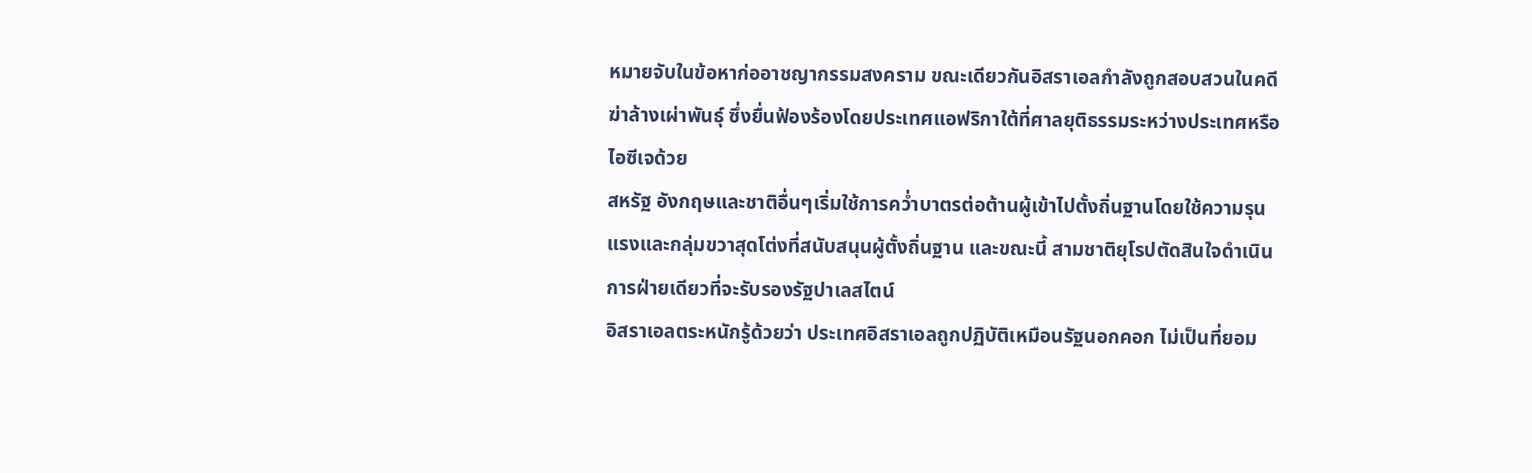หมายจับในข้อหาก่ออาชญากรรมสงคราม ขณะเดียวกันอิสราเอลกำลังถูกสอบสวนในคดีฆ่าล้างเผ่าพันธุ์ ซึ่งยื่นฟ้องร้องโดยประเทศแอฟริกาใต้ที่ศาลยุติธรรมระหว่างประเทศหรือไอซีเจด้วย
สหรัฐ อังกฤษและชาติอื่นๆเริ่มใช้การคว่ำบาตรต่อต้านผู้เข้าไปตั้งถิ่นฐานโดยใช้ความรุนแรงและกลุ่มขวาสุดโต่งที่สนับสนุนผู้ตั้งถิ่นฐาน และขณะนี้ สามชาติยุโรปตัดสินใจดำเนินการฝ่ายเดียวที่จะรับรองรัฐปาเลสไตน์
อิสราเอลตระหนักรู้ด้วยว่า ประเทศอิสราเอลถูกปฏิบัติเหมือนรัฐนอกคอก ไม่เป็นที่ยอม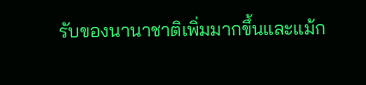รับของนานาชาติเพิ่มมากขึ้นและแม้ก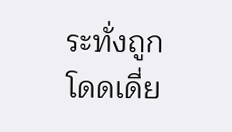ระทั่งถูกโดดเดี่ย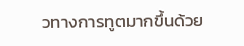วทางการทูตมากขึ้นด้วย